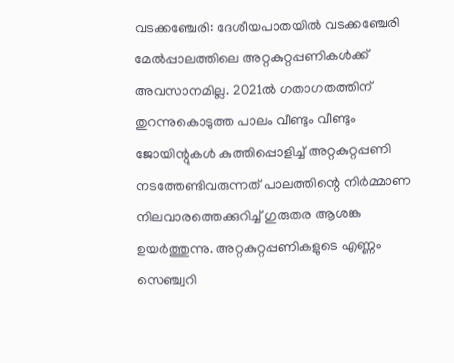വടക്കഞ്ചേരി: ദേശീയപാതയിൽ വടക്കഞ്ചേരി മേൽപ്പാലത്തിലെ അറ്റകുറ്റപ്പണികൾക്ക് അവസാനമില്ല. 2021ൽ ഗതാഗതത്തിന് തുറന്നുകൊടുത്ത പാലം വീണ്ടും വീണ്ടും ജോയിന്റുകൾ കുത്തിപ്പൊളിച്ച് അറ്റകുറ്റപ്പണി നടത്തേണ്ടിവരുന്നത് പാലത്തിന്റെ നിർമ്മാണ നിലവാരത്തെക്കുറിച്ച് ഗുരുതര ആശങ്ക ഉയർത്തുന്നു. അറ്റകുറ്റപ്പണികളുടെ എണ്ണം സെഞ്ച്വറി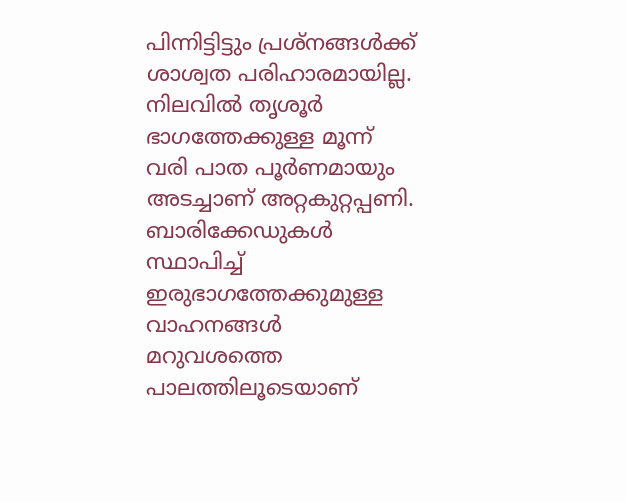പിന്നിട്ടിട്ടും പ്രശ്നങ്ങൾക്ക് ശാശ്വത പരിഹാരമായില്ല. നിലവിൽ തൃശൂർ ഭാഗത്തേക്കുള്ള മൂന്ന് വരി പാത പൂർണമായും അടച്ചാണ് അറ്റകുറ്റപ്പണി. ബാരിക്കേഡുകൾ സ്ഥാപിച്ച് ഇരുഭാഗത്തേക്കുമുള്ള വാഹനങ്ങൾ മറുവശത്തെ പാലത്തിലൂടെയാണ്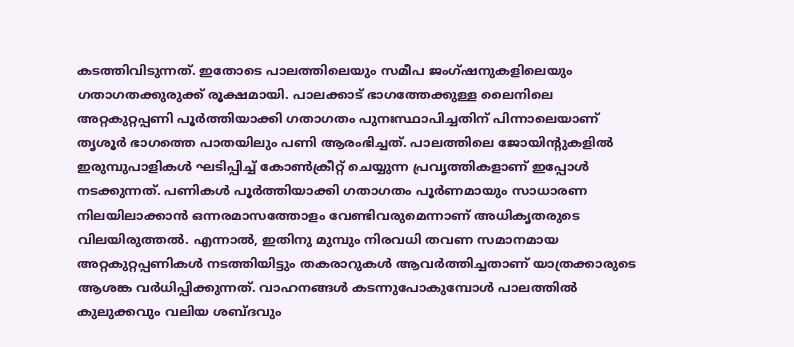കടത്തിവിടുന്നത്. ഇതോടെ പാലത്തിലെയും സമീപ ജംഗ്ഷനുകളിലെയും ഗതാഗതക്കുരുക്ക് രൂക്ഷമായി. പാലക്കാട് ഭാഗത്തേക്കുള്ള ലൈനിലെ അറ്റകുറ്റപ്പണി പൂർത്തിയാക്കി ഗതാഗതം പുനഃസ്ഥാപിച്ചതിന് പിന്നാലെയാണ് തൃശൂർ ഭാഗത്തെ പാതയിലും പണി ആരംഭിച്ചത്. പാലത്തിലെ ജോയിന്റുകളിൽ ഇരുമ്പുപാളികൾ ഘടിപ്പിച്ച് കോൺക്രീറ്റ് ചെയ്യുന്ന പ്രവൃത്തികളാണ് ഇപ്പോൾ നടക്കുന്നത്. പണികൾ പൂർത്തിയാക്കി ഗതാഗതം പൂർണമായും സാധാരണ നിലയിലാക്കാൻ ഒന്നരമാസത്തോളം വേണ്ടിവരുമെന്നാണ് അധികൃതരുടെ വിലയിരുത്തൽ. എന്നാൽ, ഇതിനു മുമ്പും നിരവധി തവണ സമാനമായ അറ്റകുറ്റപ്പണികൾ നടത്തിയിട്ടും തകരാറുകൾ ആവർത്തിച്ചതാണ് യാത്രക്കാരുടെ ആശങ്ക വർധിപ്പിക്കുന്നത്. വാഹനങ്ങൾ കടന്നുപോകുമ്പോൾ പാലത്തിൽ കുലുക്കവും വലിയ ശബ്ദവും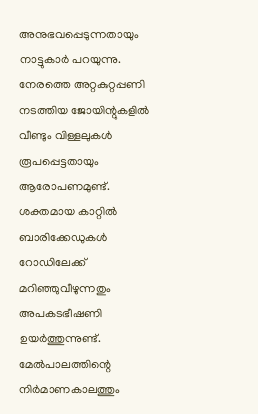അനുഭവപ്പെടുന്നതായും നാട്ടുകാർ പറയുന്നു. നേരത്തെ അറ്റകുറ്റപ്പണി നടത്തിയ ജോയിന്റുകളിൽ വീണ്ടും വിള്ളലുകൾ രൂപപ്പെട്ടതായും ആരോപണമുണ്ട്. ശക്തമായ കാറ്റിൽ ബാരിക്കേഡുകൾ റോഡിലേക്ക് മറിഞ്ഞുവീഴുന്നതും അപകടഭീഷണി ഉയർത്തുന്നുണ്ട്. മേൽപാലത്തിന്റെ നിർമാണകാലത്തും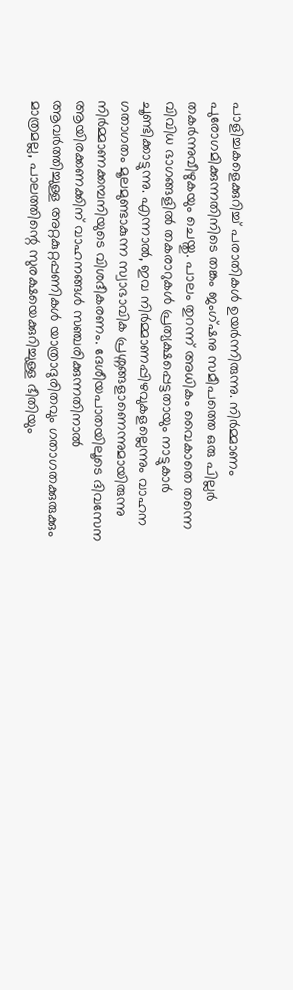പാളിച്ചകളെക്കുറിച്ച് പരാതികൾ ഉയർന്നിരുന്നു. നിർമ്മാണം പുരോഗമിക്കുന്നതിനിടെ തങ്കം ജംഗ്ഷനു സമീപത്തെ ഒരു പില്ലർ തകർന്നുവീഴുകയും ചെയ്തു. പാലം തുറന്ന് അധികം വൈകാതെ തന്നെ വിവിധ ഭാഗങ്ങളിൽ തകരാറുകൾ പ്രത്യക്ഷപ്പെട്ടതായും നാട്ടുകാർ ചൂണ്ടിക്കാട്ടുന്നു. എന്നാൽ, ഇവ നിർമ്മാണപ്പിഴവുകളല്ലെന്നും വാഹന ഗതാഗതം മൂലമുണ്ടാകുന്ന സ്വാഭാവിക പ്രശ്നങ്ങളാണെന്നുമായിരുന്നു നിർമ്മാണക്കമ്പനിയുടെ വിശദീകരണം. ദേശീയപാതയിലൂടെ ദിവസേന ആയിരക്കണക്കിന് വാഹനങ്ങൾ സഞ്ചരിക്കുന്നതിനാൽ ആവർത്തിച്ചുള്ള അറ്റകുറ്റപ്പണികൾ യാത്രാദുരിതവും ഗതാഗതക്കുരുക്കും മാത്രമല്ല, പാലത്തിന്റെ സുരക്ഷയെക്കുറിച്ചുള്ള ഭീതിയും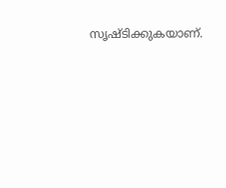സൃഷ്ടിക്കുകയാണ്.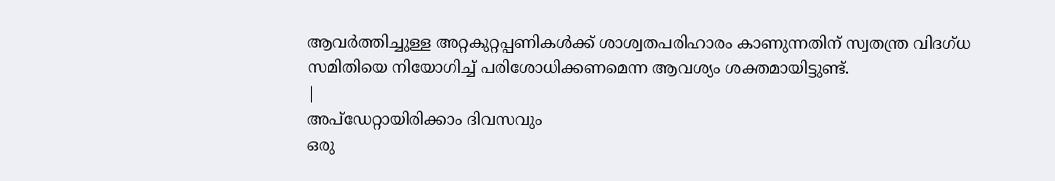ആവർത്തിച്ചുള്ള അറ്റകുറ്റപ്പണികൾക്ക് ശാശ്വതപരിഹാരം കാണുന്നതിന് സ്വതന്ത്ര വിദഗ്ധ സമിതിയെ നിയോഗിച്ച് പരിശോധിക്കണമെന്ന ആവശ്യം ശക്തമായിട്ടുണ്ട്.
|
അപ്ഡേറ്റായിരിക്കാം ദിവസവും
ഒരു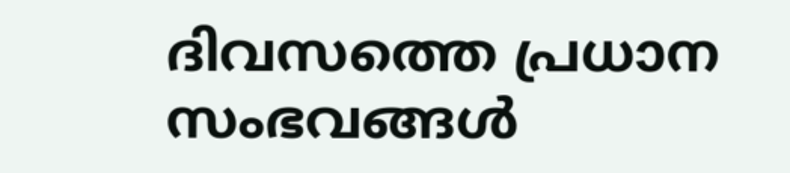ദിവസത്തെ പ്രധാന സംഭവങ്ങൾ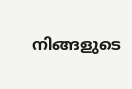നിങ്ങളുടെ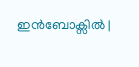ഇൻബോക്സിൽ |